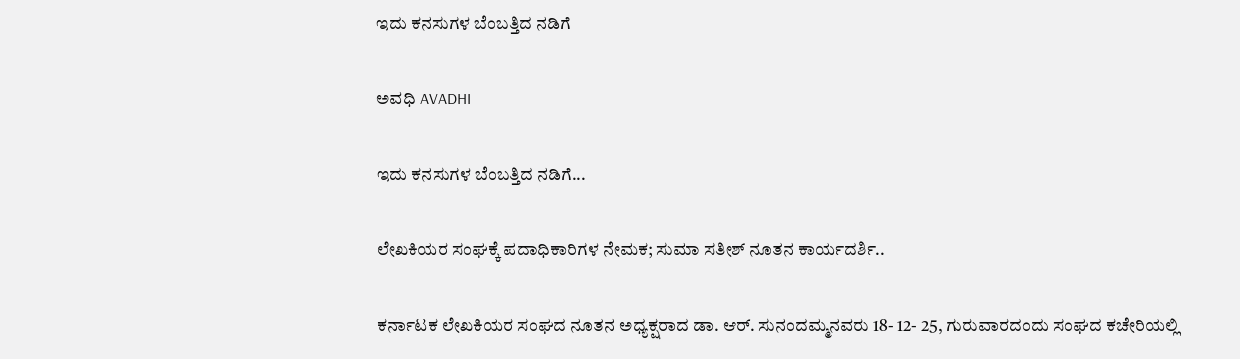ಇದು ಕನಸುಗಳ ಬೆಂಬತ್ತಿದ ನಡಿಗೆ‍

ಅವಧಿ AVADHI

ಇದು ಕನಸುಗಳ ಬೆಂಬತ್ತಿದ ನಡಿಗೆ...

ಲೇಖಕಿಯರ ಸಂಘಕ್ಕೆ ಪದಾಧಿಕಾರಿಗಳ ನೇಮಕ; ಸುಮಾ ಸತೀಶ್ ನೂತನ ಕಾರ್ಯದರ್ಶಿ..

ಕರ್ನಾಟಕ ಲೇಖಕಿಯರ ಸಂಘದ ನೂತನ ಅಧ್ಯಕ್ಷರಾದ ಡಾ. ಆರ್. ಸುನಂದಮ್ಮನವರು 18- 12- 25, ಗುರುವಾರದಂದು ಸಂಘದ ಕಚೇರಿಯಲ್ಲಿ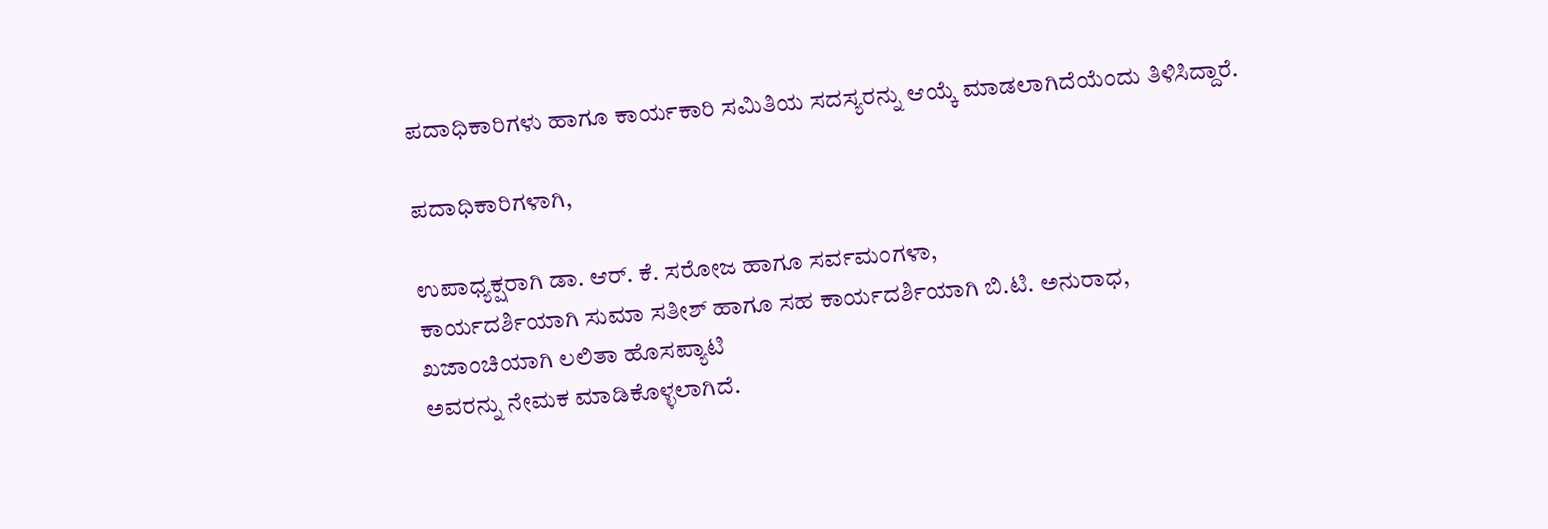ಪದಾಧಿಕಾರಿಗಳು ಹಾಗೂ ಕಾರ್ಯಕಾರಿ ಸಮಿತಿಯ ಸದಸ್ಯರನ್ನು ಆಯ್ಕೆ ಮಾಡಲಾಗಿದೆಯೆಂದು ತಿಳಿಸಿದ್ದಾರೆ.

ಪದಾಧಿಕಾರಿಗಳಾಗಿ,

ಉಪಾಧ್ಯಕ್ಷರಾಗಿ ಡಾ. ಆರ್. ಕೆ. ಸರೋಜ ಹಾಗೂ ಸರ್ವಮಂಗಳಾ,
ಕಾರ್ಯದರ್ಶಿಯಾಗಿ ಸುಮಾ ಸತೀಶ್ ಹಾಗೂ ಸಹ ಕಾರ್ಯದರ್ಶಿಯಾಗಿ ಬಿ.ಟಿ. ಅನುರಾಧ,
ಖಜಾಂಚಿಯಾಗಿ ಲಲಿತಾ ಹೊಸಪ್ಯಾಟಿ
ಅವರನ್ನು ನೇಮಕ ಮಾಡಿಕೊಳ್ಳಲಾಗಿದೆ.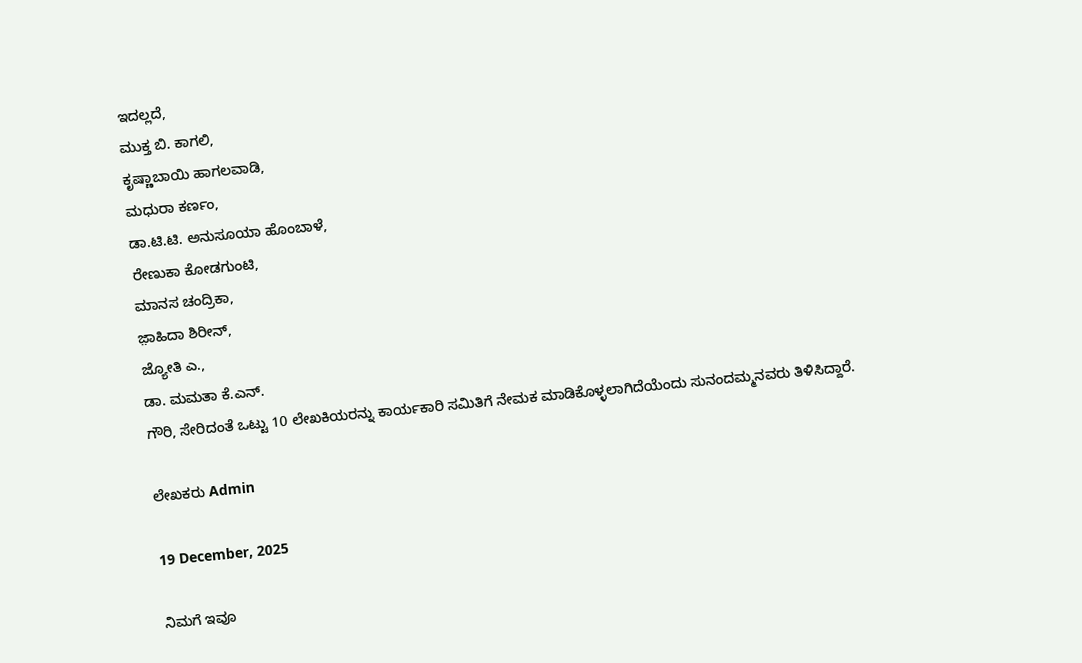ಇದಲ್ಲದೆ,
ಮುಕ್ತ ಬಿ. ಕಾಗಲಿ,
ಕೃಷ್ಣಾಬಾಯಿ ಹಾಗಲವಾಡಿ,
ಮಧುರಾ ಕರ್ಣಂ,
ಡಾ.ಟಿ.ಟಿ. ಅನುಸೂಯಾ ಹೊಂಬಾಳೆ,
ರೇಣುಕಾ ಕೋಡಗುಂಟಿ,
ಮಾನಸ ಚಂದ್ರಿಕಾ,
ಜ಼ಾಹಿದಾ ಶಿರೀನ್,
ಜ್ಯೋತಿ ಎ.,
ಡಾ. ಮಮತಾ ಕೆ.ಎನ್.
ಗೌರಿ, ಸೇರಿದಂತೆ ಒಟ್ಟು 10 ಲೇಖಕಿಯರನ್ನು ಕಾರ್ಯಕಾರಿ ಸಮಿತಿಗೆ ನೇಮಕ ಮಾಡಿಕೊಳ್ಳಲಾಗಿದೆಯೆಂದು ಸುನಂದಮ್ಮನವರು ತಿಳಿಸಿದ್ದಾರೆ.

ಲೇಖಕರು Admin

19 December, 2025

ನಿಮಗೆ ಇವೂ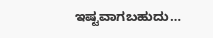ಇಷ್ಟವಾಗಬಹುದು…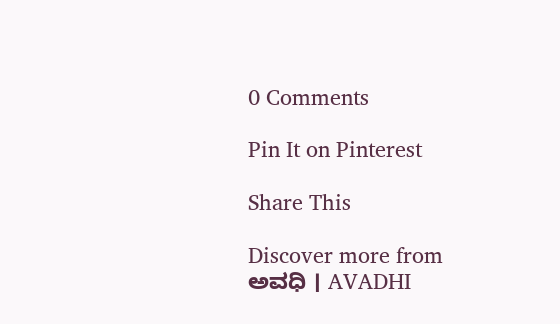0 Comments

Pin It on Pinterest

Share This

Discover more from ಅವಧಿ । AVADHI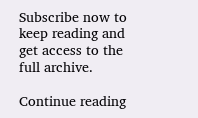Subscribe now to keep reading and get access to the full archive.

Continue reading